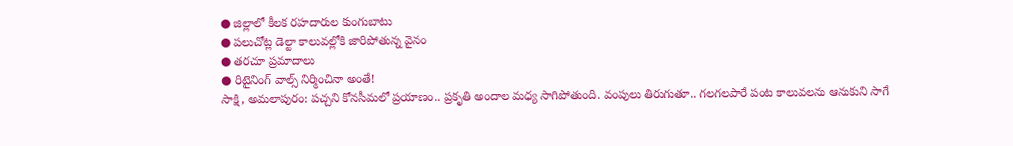● జిల్లాలో కీలక రహదారుల కుంగుబాటు
● పలుచోట్ల డెల్టా కాలువల్లోకి జారిపోతున్న వైనం
● తరచూ ప్రమాదాలు
● రిటైనింగ్ వాల్స్ నిర్మించినా అంతే!
సాక్షి, అమలాపురం: పచ్చని కోనసీమలో ప్రయాణం.. ప్రకృతి అందాల మధ్య సాగిపోతుంది. వంపులు తిరుగుతూ.. గలగలపారే పంట కాలువలను ఆనుకుని సాగే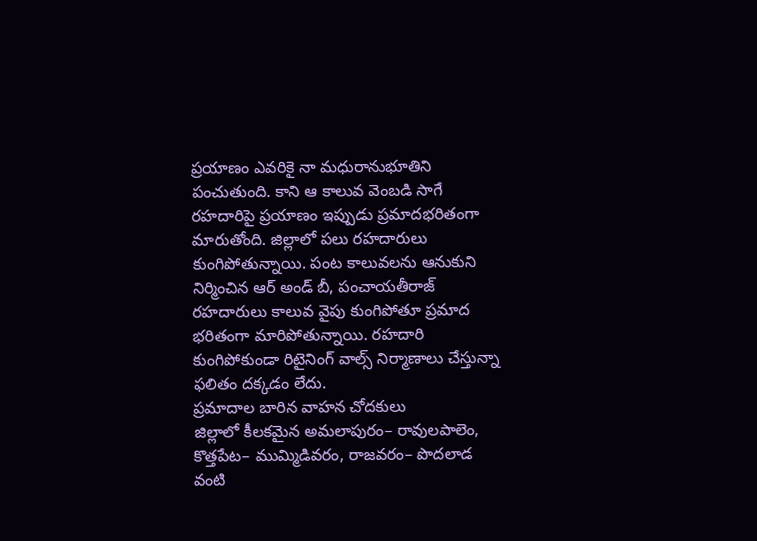ప్రయాణం ఎవరికై నా మధురానుభూతిని పంచుతుంది. కాని ఆ కాలువ వెంబడి సాగే రహదారిపై ప్రయాణం ఇప్పుడు ప్రమాదభరితంగా మారుతోంది. జిల్లాలో పలు రహదారులు కుంగిపోతున్నాయి. పంట కాలువలను ఆనుకుని నిర్మించిన ఆర్ అండ్ బీ, పంచాయతీరాజ్ రహదారులు కాలువ వైపు కుంగిపోతూ ప్రమాద భరితంగా మారిపోతున్నాయి. రహదారి కుంగిపోకుండా రిటైనింగ్ వాల్స్ నిర్మాణాలు చేస్తున్నా ఫలితం దక్కడం లేదు.
ప్రమాదాల బారిన వాహన చోదకులు
జిల్లాలో కీలకమైన అమలాపురం– రావులపాలెం, కొత్తపేట– ముమ్మిడివరం, రాజవరం– పొదలాడ వంటి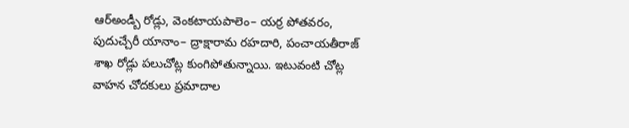ఆర్అండ్బీ రోడ్లు, వెంకటాయపాలెం– యర్ర పోతవరం, పుదుచ్చేరీ యానాం– ద్రాక్షారామ రహదారి, పంచాయతీరాజ్ శాఖ రోడ్లు పలుచోట్ల కుంగిపోతున్నాయి. ఇటువంటి చోట్ల వాహన చోదకులు ప్రమాదాల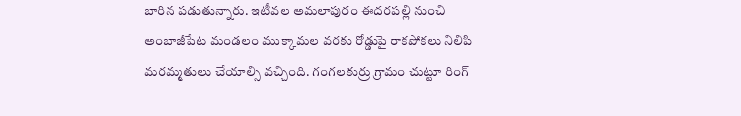బారిన పడుతున్నారు. ఇటీవల అమలాపురం ఈదరపల్లి నుంచి అంబాజీపేట మండలం ముక్కామల వరకు రోడ్డుపై రాకపోకలు నిలిపి మరమ్మతులు చేయాల్సి వచ్చింది. గంగలకుర్రు గ్రామం చుట్టూ రింగ్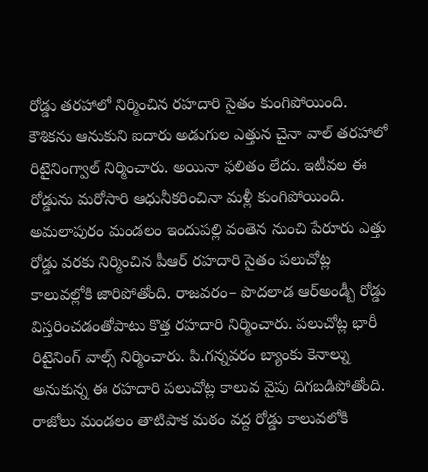రోడ్డు తరహాలో నిర్మించిన రహదారి సైతం కుంగిపోయింది. కౌశికను ఆనుకుని ఐదారు అడుగుల ఎత్తున చైనా వాల్ తరహాలో రిటైనింగ్వాల్ నిర్మించారు. అయినా ఫలితం లేదు. ఇటీవల ఈ రోడ్డును మరోసారి ఆధునీకరించినా మళ్లీ కుంగిపోయింది. అమలాపురం మండలం ఇందుపల్లి వంతెన నుంచి పేరూరు ఎత్తు రోడ్డు వరకు నిర్మించిన పీఆర్ రహదారి సైతం పలుచోట్ల కాలువల్లోకి జారిపోతోంది. రాజవరం– పొదలాడ ఆర్అండ్బీ రోడ్డు విస్తరించడంతోపాటు కొత్త రహదారి నిర్మించారు. పలుచోట్ల భారీ రిటైనింగ్ వాల్స్ నిర్మించారు. పి.గన్నవరం బ్యాంకు కెనాల్ను అనుకున్న ఈ రహదారి పలుచోట్ల కాలువ వైపు దిగబడిపోతోంది. రాజోలు మండలం తాటిపాక మఠం వద్ద రోడ్డు కాలువలోకి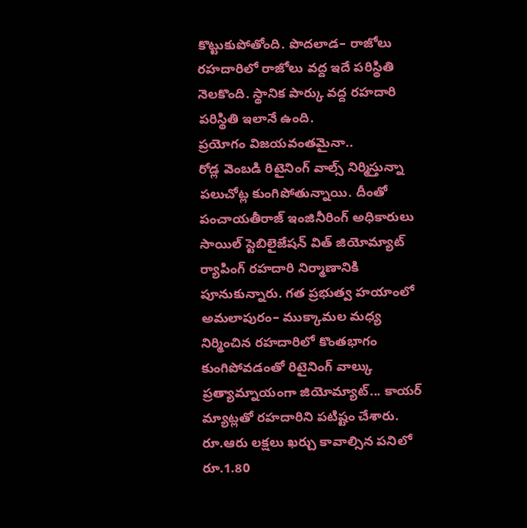కొట్టుకుపోతోంది. పొదలాడ– రాజోలు రహదారిలో రాజోలు వద్ద ఇదే పరిస్థితి నెలకొంది. స్థానిక పార్కు వద్ద రహదారి పరిస్థితి ఇలానే ఉంది.
ప్రయోగం విజయవంతమైనా..
రోడ్ల వెంబడి రిటైనింగ్ వాల్స్ నిర్మిస్తున్నా పలుచోట్ల కుంగిపోతున్నాయి. దీంతో పంచాయతీరాజ్ ఇంజినీరింగ్ అధికారులు సాయిల్ స్టెబిలైజేషన్ విత్ జియోమ్యాట్ ర్యాపింగ్ రహదారి నిర్మాణానికి పూనుకున్నారు. గత ప్రభుత్వ హయాంలో అమలాపురం– ముక్కామల మధ్య నిర్మించిన రహదారిలో కొంతభాగం కుంగిపోవడంతో రిటైనింగ్ వాల్కు ప్రత్యామ్నాయంగా జియోమ్యాట్... కాయర్ మ్యాట్లతో రహదారిని పటిష్టం చేశారు. రూ.ఆరు లక్షలు ఖర్చు కావాల్సిన పనిలో రూ.1.80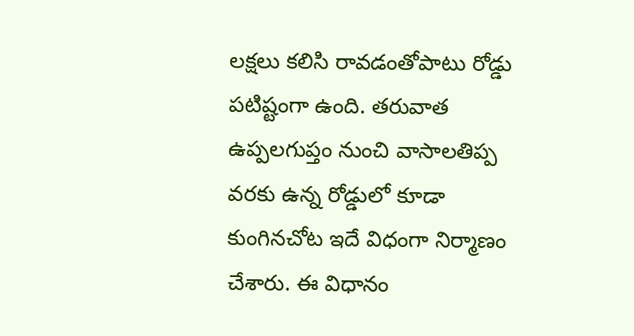లక్షలు కలిసి రావడంతోపాటు రోడ్డు పటిష్టంగా ఉంది. తరువాత ఉప్పలగుప్తం నుంచి వాసాలతిప్ప వరకు ఉన్న రోడ్డులో కూడా కుంగినచోట ఇదే విధంగా నిర్మాణం చేశారు. ఈ విధానం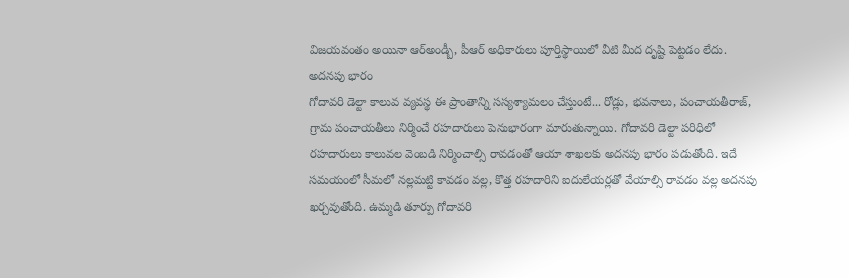విజయవంతం అయినా ఆర్అండ్బీ, పీఆర్ అధికారులు పూర్తిస్థాయిలో వీటి మీద దృష్టి పెట్టడం లేదు.
అదనపు భారం
గోదావరి డెల్టా కాలువ వ్యవస్థ ఈ ప్రాంతాన్ని సస్యశ్యామలం చేస్తుంటే... రోడ్లు, భవనాలు, పంచాయతీరాజ్, గ్రామ పంచాయతీలు నిర్మించే రహదారులు పెనుభారంగా మారుతున్నాయి. గోదావరి డెల్టా పరిధిలో రహదారులు కాలువల వెంబడి నిర్మించాల్సి రావడంతో ఆయా శాఖలకు అదనపు భారం పడుతోంది. ఇదే సమయంలో సీమలో నల్లమట్టి కావడం వల్ల, కొత్త రహదారిని ఐదులేయర్లతో వేయాల్సి రావడం వల్ల అదనపు ఖర్చవుతోంది. ఉమ్మడి తూర్పు గోదావరి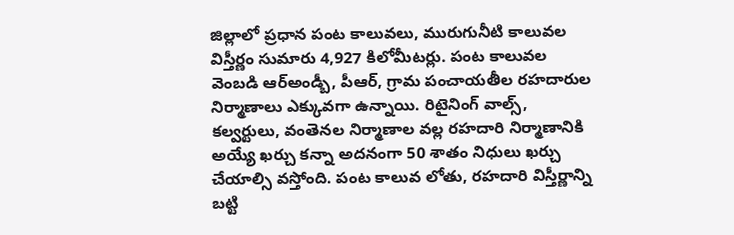జిల్లాలో ప్రధాన పంట కాలువలు, మురుగునీటి కాలువల విస్తీర్ణం సుమారు 4,927 కిలోమీటర్లు. పంట కాలువల వెంబడి ఆర్అండ్బీ, పీఆర్, గ్రామ పంచాయతీల రహదారుల నిర్మాణాలు ఎక్కువగా ఉన్నాయి. రిటైనింగ్ వాల్స్, కల్వర్టులు, వంతెనల నిర్మాణాల వల్ల రహదారి నిర్మాణానికి అయ్యే ఖర్చు కన్నా అదనంగా 50 శాతం నిధులు ఖర్చు చేయాల్సి వస్తోంది. పంట కాలువ లోతు, రహదారి విస్తీర్ణాన్ని బట్టి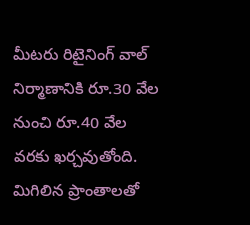మీటరు రిటైనింగ్ వాల్ నిర్మాణానికి రూ.30 వేల నుంచి రూ.40 వేల వరకు ఖర్చవుతోంది. మిగిలిన ప్రాంతాలతో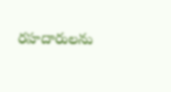రహదారులను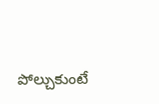పోల్చుకుంటే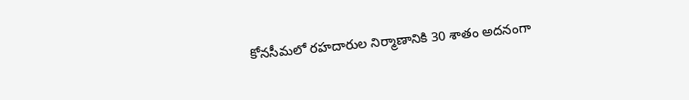కోనసీమలో రహదారుల నిర్మాణానికి 30 శాతం అదనంగా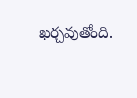ఖర్చవుతోంది.